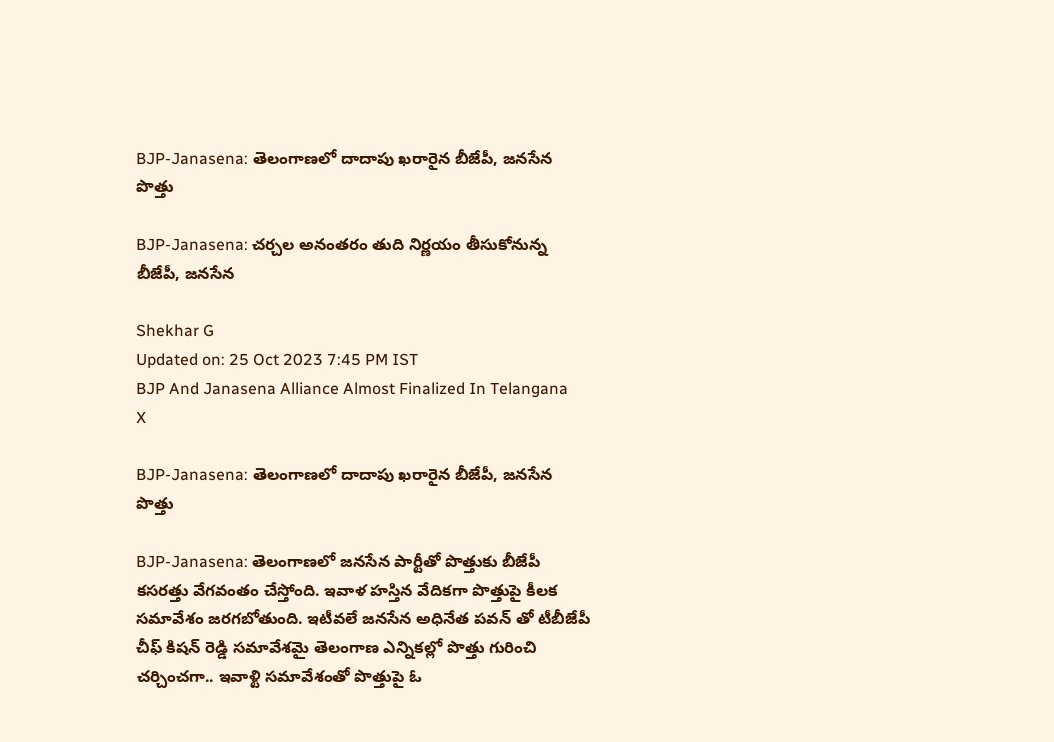BJP-Janasena: తెలంగాణలో దాదాపు ఖరారైన బీజేపీ, జనసేన పొత్తు

BJP-Janasena: చర్చల అనంతరం తుది నిర్ణయం తీసుకోనున్న బీజేపీ, జనసేన

Shekhar G
Updated on: 25 Oct 2023 7:45 PM IST
BJP And Janasena Alliance Almost Finalized In Telangana
X

BJP-Janasena: తెలంగాణలో దాదాపు ఖరారైన బీజేపీ, జనసేన పొత్తు

BJP-Janasena: తెలంగాణలో జనసేన పార్టీతో పొత్తుకు బీజేపీ కసరత్తు వేగవంతం చేస్తోంది. ఇవాళ హస్తిన వేదికగా పొత్తుపై కీలక సమావేశం జరగబోతుంది. ఇటీవలే జనసేన అధినేత పవన్ తో టీబీజేపీ చీఫ్ కిషన్ రెడ్డి సమావేశమై తెలంగాణ ఎన్నికల్లో పొత్తు గురించి చర్చించగా.. ఇవాళ్టి సమావేశంతో పొత్తుపై ఓ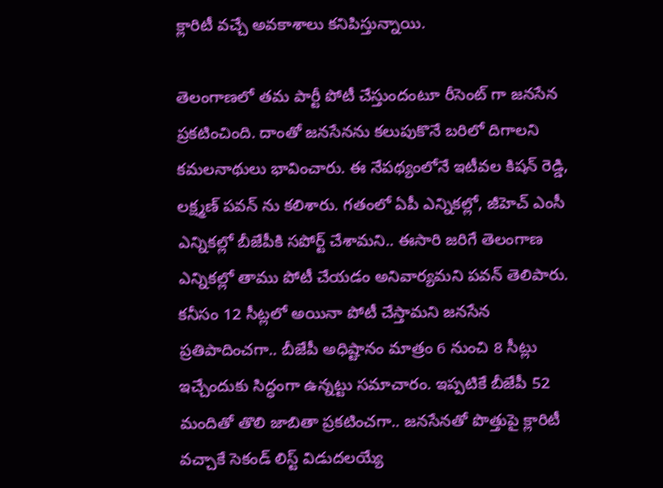క్లారిటీ వచ్చే అవకాశాలు కనిపిస్తున్నాయి.

తెలంగాణలో తమ పార్టీ పోటీ చేస్తుందంటూ రీసెంట్ గా జనసేన ప్రకటించింది. దాంతో జనసేనను కలుపుకొనే బరిలో దిగాలని కమలనాథులు భావించారు. ఈ నేపథ్యంలోనే ఇటీవల కిషన్ రెడ్డి, లక్ష్మణ్ పవన్ ను కలిశారు. గతంలో ఏపీ ఎన్నికల్లో, జీహెచ్ ఎంసీ ఎన్నికల్లో బీజేపీకి సపోర్ట్ చేశామని.. ఈసారి జరిగే తెలంగాణ ఎన్నికల్లో తాము పోటీ చేయడం అనివార్యమని పవన్ తెలిపారు. కనీసం 12 సీట్లలో అయినా పోటీ చేస్తామని జనసేన ప్రతిపాదించగా.. బీజేపీ అధిష్టానం మాత్రం 6 నుంచి 8 సీట్లు ఇచ్చేందుకు సిద్ధంగా ఉన్నట్టు సమాచారం. ఇప్పటికే బీజేపీ 52 మందితో తొలి జాబితా ప్రకటించగా.. జనసేనతో పొత్తుపై క్లారిటీ వచ్చాకే సెకండ్ లిస్ట్ విడుదలయ్యే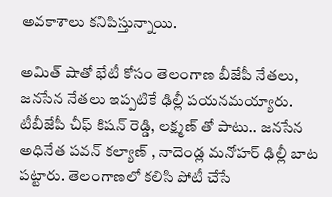అవకాశాలు కనిపిస్తున్నాయి.

అమిత్ షాతో భేటీ కోసం తెలంగాణ బీజేపీ నేతలు, జనసేన నేతలు ఇప్పటికే ఢిల్లీ పయనమయ్యారు. టీబీజేపీ చీఫ్ కిషన్ రెడ్డి, లక్ష్మణ్ తో పాటు.. జనసేన అధినేత పవన్ కల్యాణ్ , నాదెండ్ల మనోహర్ ఢిల్లీ బాట పట్టారు. తెలంగాణలో కలిసి పోటీ చేసే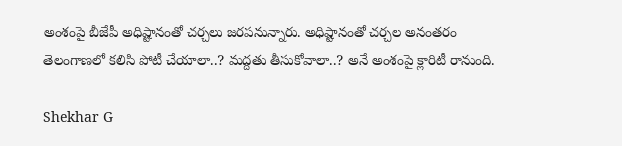అంశంపై బీజేపీ అధిష్టానంతో చర్చలు జరపనున్నారు. అధిష్టానంతో చర్చల అనంతరం తెలంగాణలో కలిసి పోటీ చేయాలా..? మద్దతు తీసుకోవాలా..? అనే అంశంపై క్లారిటీ రానుంది.

Shekhar G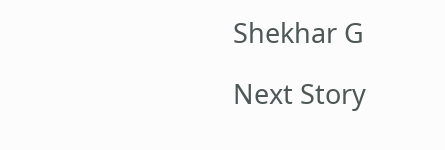Shekhar G

Next Story